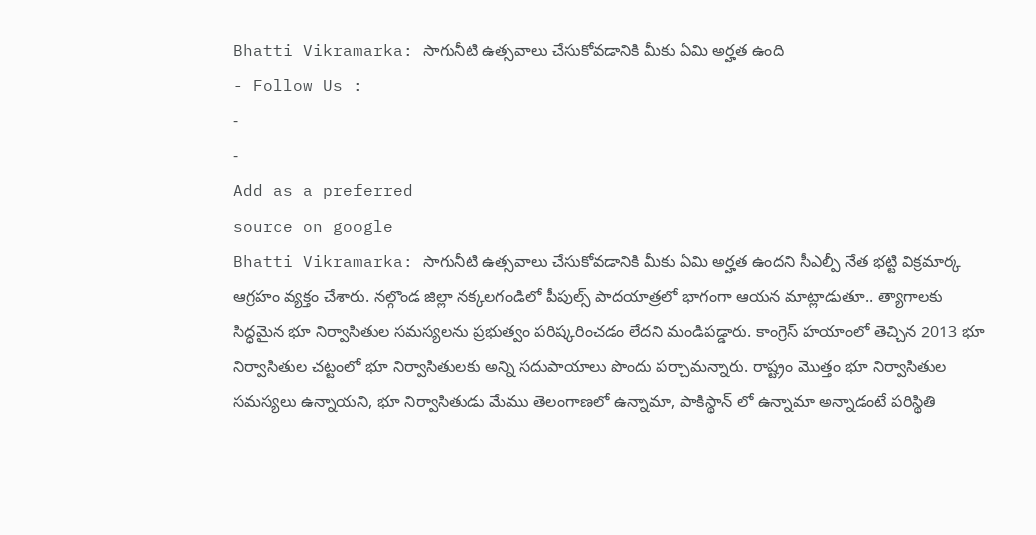Bhatti Vikramarka: సాగునీటి ఉత్సవాలు చేసుకోవడానికి మీకు ఏమి అర్హత ఉంది
- Follow Us :
-
-
Add as a preferred
source on google
Bhatti Vikramarka: సాగునీటి ఉత్సవాలు చేసుకోవడానికి మీకు ఏమి అర్హత ఉందని సీఎల్పీ నేత భట్టి విక్రమార్క ఆగ్రహం వ్యక్తం చేశారు. నల్గొండ జిల్లా నక్కలగండిలో పీపుల్స్ పాదయాత్రలో భాగంగా ఆయన మాట్లాడుతూ.. త్యాగాలకు సిద్ధమైన భూ నిర్వాసితుల సమస్యలను ప్రభుత్వం పరిష్కరించడం లేదని మండిపడ్డారు. కాంగ్రెస్ హయాంలో తెచ్చిన 2013 భూ నిర్వాసితుల చట్టంలో భూ నిర్వాసితులకు అన్ని సదుపాయాలు పొందు పర్చామన్నారు. రాష్ట్రం మొత్తం భూ నిర్వాసితుల సమస్యలు ఉన్నాయని, భూ నిర్వాసితుడు మేము తెలంగాణలో ఉన్నామా, పాకిస్థాన్ లో ఉన్నామా అన్నాడంటే పరిస్థితి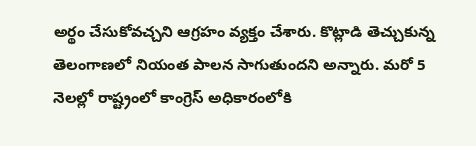అర్థం చేసుకోవచ్చని ఆగ్రహం వ్యక్తం చేశారు. కొట్లాడి తెచ్చుకున్న తెలంగాణలో నియంత పాలన సాగుతుందని అన్నారు. మరో 5 నెలల్లో రాష్ట్రంలో కాంగ్రెస్ అధికారంలోకి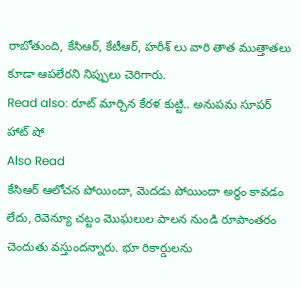రాబోతుంది, కేసిఆర్, కేటీఆర్, హరీశ్ లు వారి తాత ముత్తాతలు కూడా ఆపలేరని నిప్పులు చెరిగారు.
Read also: రూట్ మార్చిన కేరళ కుట్టి.. అనుపమ సూపర్ హాట్ షో
Also Read
కేసిఆర్ ఆలోచన పోయిందా, మెదడు పోయిందా అర్థం కావడం లేదు, రెవెన్యూ చట్టం మొఘలుల పాలన నుండి రూపాంతరం చెందుతు వస్తుందన్నారు. భూ రికార్డులను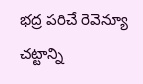భద్ర పరిచే రెవెన్యూ చట్టాన్ని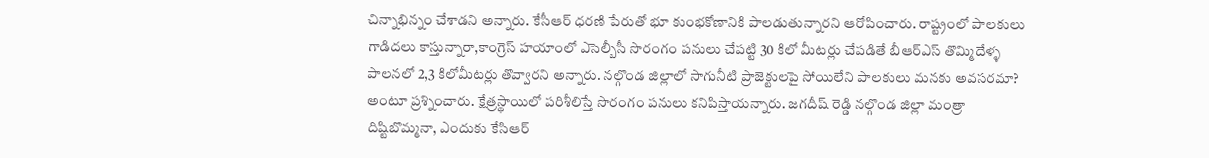చిన్నాభిన్నం చేశాడని అన్నారు. కేసీఆర్ ధరణి పేరుతో భూ కుంభకోణానికి పాలడుతున్నారని ఆరోపించారు. రాష్ట్రంలో పాలకులు గాడిదలు కాస్తున్నారా,కాంగ్రెస్ హయాంలో ఎసెల్బీసీ సొరంగం పనులు చేపట్టి 30 కిలో మీటర్లు చేపడితే బీఆర్ఎస్ తొమ్మిదేళ్ళ పాలనలో 2,3 కిలోమీటర్లు తొవ్వారని అన్నారు. నల్గొండ జిల్లాలో సాగునీటి ప్రాజెక్టులపై సోయిలేని పాలకులు మనకు అవసరమా? అంటూ ప్రశ్నించారు. క్షేత్రస్థాయిలో పరిశీలిస్తే సొరంగం పనులు కనిపిస్తాయన్నారు. జగదీష్ రెడ్డి నల్గొండ జిల్లా మంత్రా దిష్టిబొమ్మనా, ఎందుకు కేసిఆర్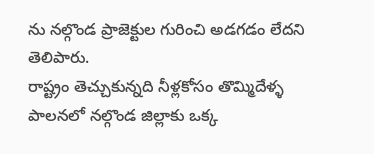ను నల్గొండ ప్రాజెక్టుల గురించి అడగడం లేదని తెలిపారు.
రాష్ట్రం తెచ్చుకున్నది నీళ్లకోసం తొమ్మిదేళ్ళ పాలనలో నల్గొండ జిల్లాకు ఒక్క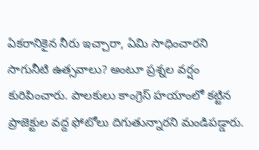ఏకరానికైన నీరు ఇచ్చారా, ఏమి సాధించారని సాగునీటి ఉత్సవాలు? అంటూ ప్రశ్నల వర్షం కురిపించారు. పాలకులు కాంగ్రెస్ హయాంలో కట్టిన ప్రాజెక్టుల వద్ద ఫోటోలు దిగుతున్నారని మండిపడ్డారు.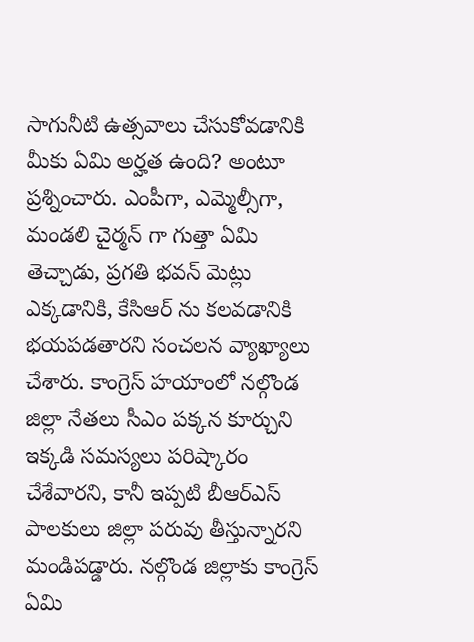సాగునీటి ఉత్సవాలు చేసుకోవడానికి మీకు ఏమి అర్హత ఉంది? అంటూ ప్రశ్నించారు. ఎంపీగా, ఎమ్మెల్సీగా, మండలి చైర్మన్ గా గుత్తా ఏమి తెచ్చాడు, ప్రగతి భవన్ మెట్లు ఎక్కడానికి, కేసిఆర్ ను కలవడానికి భయపడతారని సంచలన వ్యాఖ్యాలు చేశారు. కాంగ్రెస్ హయాంలో నల్గొండ జిల్లా నేతలు సీఎం పక్కన కూర్చుని ఇక్కడి సమస్యలు పరిష్కారం చేశేవారని, కానీ ఇప్పటి బీఆర్ఎస్ పాలకులు జిల్లా పరువు తీస్తున్నారని మండిపడ్డారు. నల్గొండ జిల్లాకు కాంగ్రెస్ ఏమి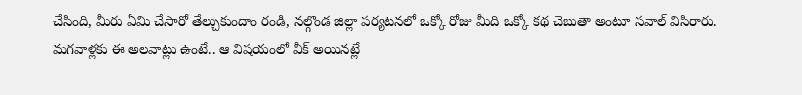చేసింది, మీరు ఏమి చేసారో తేల్చుకుందాం రండి, నల్గొండ జిల్లా పర్యటనలో ఒక్కో రోజు మీది ఒక్కో కథ చెబుతా అంటూ సవాల్ విసిరారు.
మగవాళ్లకు ఈ అలవాట్లు ఉంటే.. ఆ విషయంలో వీక్ అయినట్లే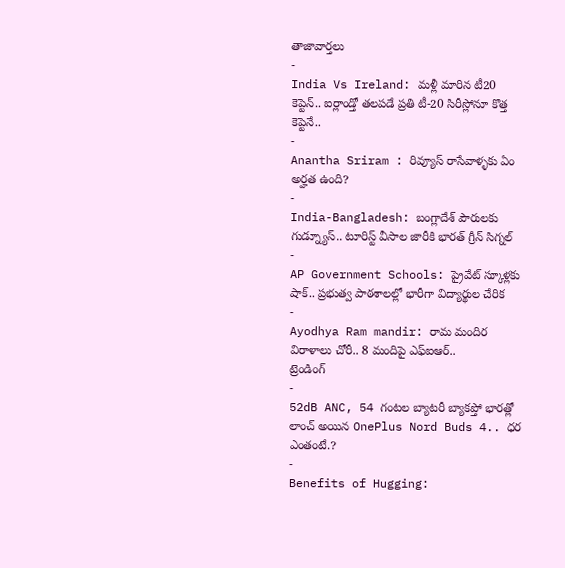తాజావార్తలు
-
India Vs Ireland: మళ్లీ మారిన టీ20 కెప్టెన్.. ఐర్లాండ్తో తలపడే ప్రతి టీ-20 సిరీస్లోనూ కొత్త కెప్టెనే..
-
Anantha Sriram : రివ్యూస్ రాసేవాళ్ళకు ఏం అర్హత ఉంది?
-
India-Bangladesh: బంగ్లాదేశ్ పౌరులకు గుడ్న్యూస్.. టూరిస్ట్ వీసాల జారీకి భారత్ గ్రీన్ సిగ్నల్
-
AP Government Schools: ప్రైవేట్ స్కూళ్లకు షాక్.. ప్రభుత్వ పాఠశాలల్లో భారీగా విద్యార్థుల చేరిక
-
Ayodhya Ram mandir: రామ మందిర విరాళాలు చోరీ.. 8 మందిపై ఎఫ్ఐఆర్..
ట్రెండింగ్
-
52dB ANC, 54 గంటల బ్యాటరీ బ్యాకప్తో భారత్లో లాంచ్ అయిన OnePlus Nord Buds 4.. ధర ఎంతంటే.?
-
Benefits of Hugging: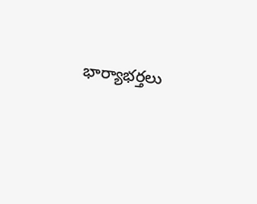భార్యాభర్తలు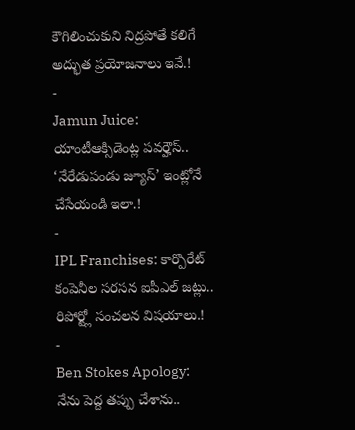కౌగిలించుకుని నిద్రపోతే కలిగే అద్భుత ప్రయోజనాలు ఇవే.!
-
Jamun Juice: యాంటీఆక్సిడెంట్ల పవర్హౌస్.. ‘నేరేడుపండు జ్యూస్’ ఇంట్లోనే చేసేయండి ఇలా.!
-
IPL Franchises: కార్పొరేట్ కంపెనీల సరసన ఐపీఎల్ జట్లు.. రిపోర్ట్లో సంచలన విషయాలు.!
-
Ben Stokes Apology: నేను పెద్ద తప్పు చేశాను..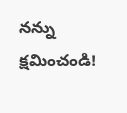నన్ను క్షమించండి!